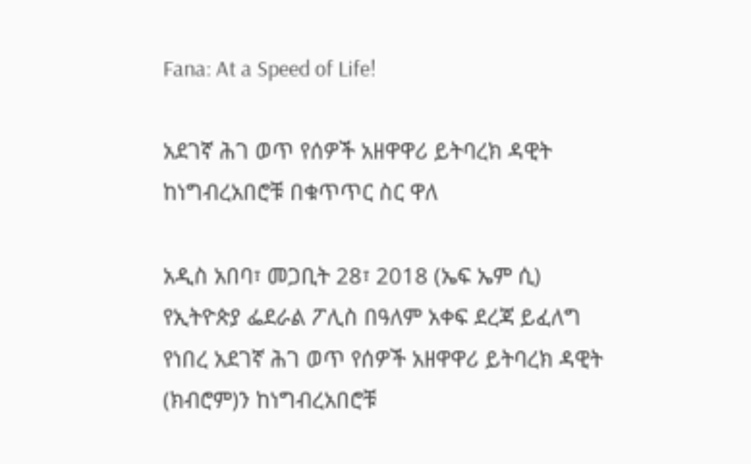Fana: At a Speed of Life!

አደገኛ ሕገ ወጥ የሰዎች አዘዋዋሪ ይትባረክ ዳዊት ከነግብረአበሮቹ በቁጥጥር ስር ዋለ

አዲስ አበባ፣ መጋቢት 28፣ 2018 (ኤፍ ኤም ሲ) የኢትዮጵያ ፌደራል ፖሊስ በዓለም አቀፍ ደረጃ ይፈለግ የነበረ አደገኛ ሕገ ወጥ የሰዎች አዘዋዋሪ ይትባረክ ዳዊት (ክብሮም)ን ከነግብረአበሮቹ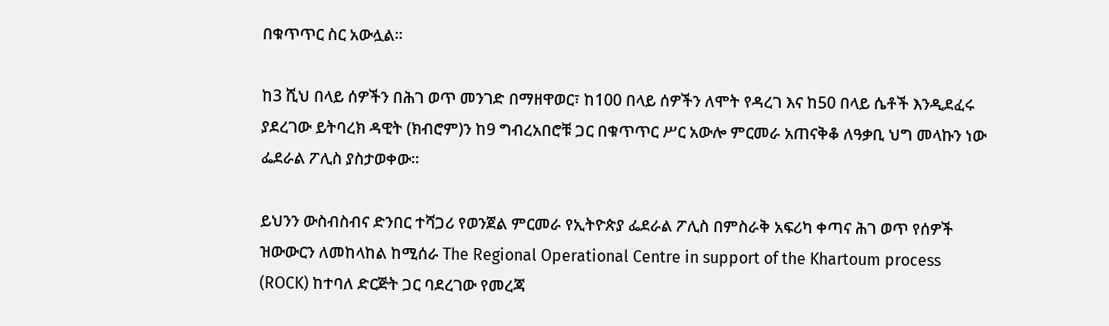በቁጥጥር ስር አውሏል።

ከ3 ሺህ በላይ ሰዎችን በሕገ ወጥ መንገድ በማዘዋወር፣ ከ100 በላይ ሰዎችን ለሞት የዳረገ እና ከ50 በላይ ሴቶች እንዲደፈሩ ያደረገው ይትባረክ ዳዊት (ክብሮም)ን ከ9 ግብረአበሮቹ ጋር በቁጥጥር ሥር አውሎ ምርመራ አጠናቅቆ ለዓቃቢ ህግ መላኩን ነው ፌደራል ፖሊስ ያስታወቀው።

ይህንን ውስብስብና ድንበር ተሻጋሪ የወንጀል ምርመራ የኢትዮጵያ ፌደራል ፖሊስ በምስራቅ አፍሪካ ቀጣና ሕገ ወጥ የሰዎች ዝውውርን ለመከላከል ከሚሰራ The Regional Operational Centre in support of the Khartoum process (ROCK) ከተባለ ድርጅት ጋር ባደረገው የመረጃ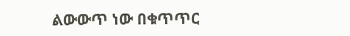ልውውጥ ነው በቁጥጥር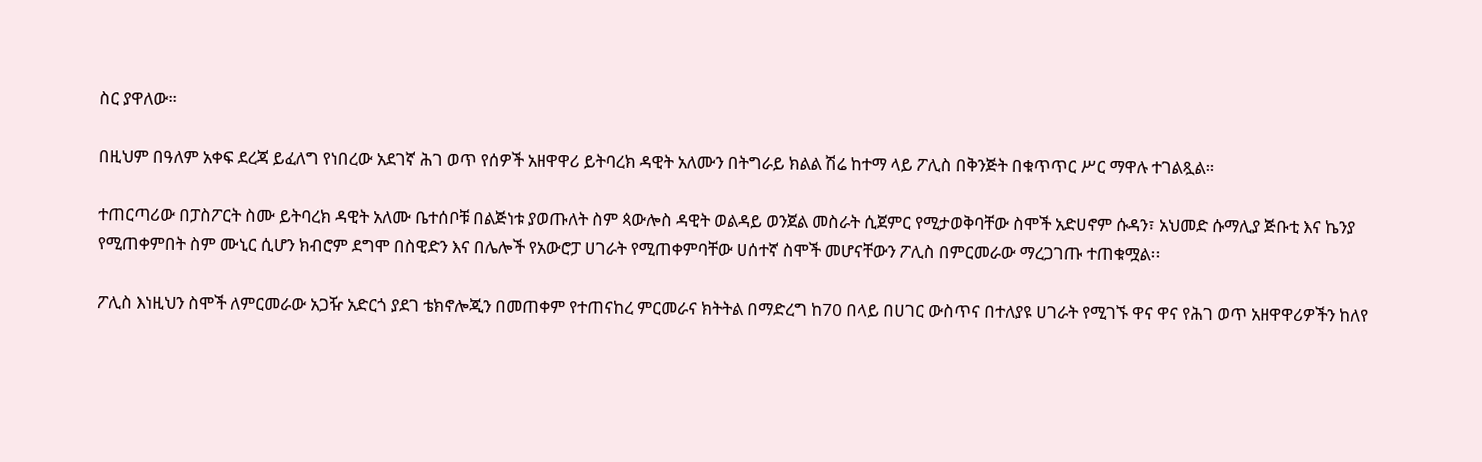ስር ያዋለው።

በዚህም በዓለም አቀፍ ደረጃ ይፈለግ የነበረው አደገኛ ሕገ ወጥ የሰዎች አዘዋዋሪ ይትባረክ ዳዊት አለሙን በትግራይ ክልል ሽሬ ከተማ ላይ ፖሊስ በቅንጅት በቁጥጥር ሥር ማዋሉ ተገልጿል።

ተጠርጣሪው በፓስፖርት ስሙ ይትባረክ ዳዊት አለሙ ቤተሰቦቹ በልጅነቱ ያወጡለት ስም ጳውሎስ ዳዊት ወልዳይ ወንጀል መስራት ሲጀምር የሚታወቅባቸው ስሞች አድሀኖም ሱዳን፣ አህመድ ሱማሊያ ጅቡቲ እና ኬንያ የሚጠቀምበት ስም ሙኒር ሲሆን ክብሮም ደግሞ በስዊድን እና በሌሎች የአውሮፓ ሀገራት የሚጠቀምባቸው ሀሰተኛ ስሞች መሆናቸውን ፖሊስ በምርመራው ማረጋገጡ ተጠቁሟል፡፡

ፖሊስ እነዚህን ስሞች ለምርመራው አጋዥ አድርጎ ያደገ ቴክኖሎጂን በመጠቀም የተጠናከረ ምርመራና ክትትል በማድረግ ከ70 በላይ በሀገር ውስጥና በተለያዩ ሀገራት የሚገኙ ዋና ዋና የሕገ ወጥ አዘዋዋሪዎችን ከለየ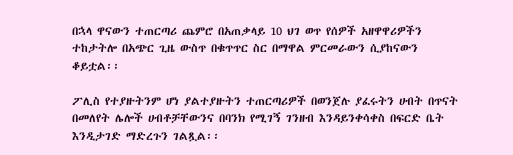በኋላ ዋናውን ተጠርጣሪ ጨምሮ በአጠቃላይ 10 ህገ ወጥ የሰዎች አዘዋዋሪዎችን ተከታትሎ በአጭር ጊዜ ውስጥ በቁጥጥር ስር በማዋል ምርመራውን ሲያከናውን ቆይቷል፡፡

ፖሊስ የተያዙትንም ሆነ ያልተያዙትን ተጠርጣሪዎች በወንጀሉ ያፈሩትን ሀብት በጥናት በመለየት ሌሎች ሀብቶቻቸውንና በባንክ የሚገኝ ገንዘብ እንዳይንቀሳቀስ በፍርድ ቤት እንዲታገድ ማድረጉን ገልጿል፡፡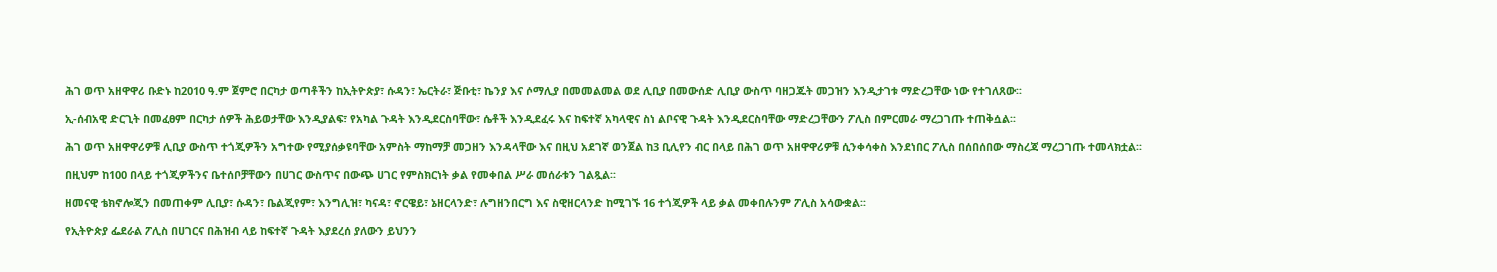ሕገ ወጥ አዘዋዋሪ ቡድኑ ከ2010 ዓ.ም ጀምሮ በርካታ ወጣቶችን ከኢትዮጵያ፣ ሱዳን፣ ኤርትራ፣ ጅቡቲ፣ ኬንያ እና ሶማሊያ በመመልመል ወደ ሊቢያ በመውሰድ ሊቢያ ውስጥ ባዘጋጁት መጋዝን እንዲታገቱ ማድረጋቸው ነው የተገለጸው፡፡

ኢ-ሰብአዊ ድርጊት በመፈፀም በርካታ ሰዎች ሕይወታቸው እንዲያልፍ፣ የአካል ጉዳት እንዲደርስባቸው፣ ሴቶች እንዲደፈሩ እና ከፍተኛ አካላዊና ስነ ልቦናዊ ጉዳት እንዲደርስባቸው ማድረጋቸውን ፖሊስ በምርመራ ማረጋገጡ ተጠቅሷል፡፡

ሕገ ወጥ አዘዋዋሪዎቹ ሊቢያ ውስጥ ተጎጂዎችን አግተው የሚያሰቃዩባቸው አምስት ማከማቻ መጋዘን እንዳላቸው እና በዚህ አደገኛ ወንጀል ከ3 ቢሊየን ብር በላይ በሕገ ወጥ አዘዋዋሪዎቹ ሲንቀሳቀስ እንደነበር ፖሊስ በሰበሰበው ማስረጃ ማረጋገጡ ተመላክቷል፡፡

በዚህም ከ100 በላይ ተጎጂዎችንና ቤተሰቦቻቸውን በሀገር ውስጥና በውጭ ሀገር የምስክርነት ቃል የመቀበል ሥራ መሰራቱን ገልጿል፡፡

ዘመናዊ ቴክኖሎጂን በመጠቀም ሊቢያ፣ ሱዳን፣ ቤልጂየም፣ እንግሊዝ፣ ካናዳ፣ ኖርዌይ፣ ኔዘርላንድ፣ ሉግዘንበርግ እና ስዊዘርላንድ ከሚገኙ 16 ተጎጂዎች ላይ ቃል መቀበሉንም ፖሊስ አሳውቋል፡፡

የኢትዮጵያ ፌደራል ፖሊስ በሀገርና በሕዝብ ላይ ከፍተኛ ጉዳት እያደረሰ ያለውን ይህንን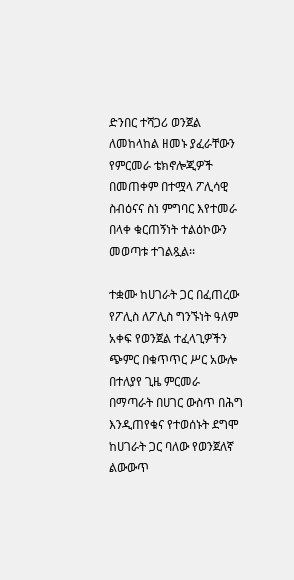ድንበር ተሻጋሪ ወንጀል ለመከላከል ዘመኑ ያፈራቸውን የምርመራ ቴክኖሎጂዎች በመጠቀም በተሟላ ፖሊሳዊ ስብዕናና ስነ ምግባር እየተመራ በላቀ ቁርጠኝነት ተልዕኮውን መወጣቱ ተገልጿል፡፡

ተቋሙ ከሀገራት ጋር በፈጠረው የፖሊስ ለፖሊስ ግንኙነት ዓለም አቀፍ የወንጀል ተፈላጊዎችን ጭምር በቁጥጥር ሥር አውሎ በተለያየ ጊዜ ምርመራ በማጣራት በሀገር ውስጥ በሕግ እንዲጠየቁና የተወሰኑት ደግሞ ከሀገራት ጋር ባለው የወንጀለኛ ልውውጥ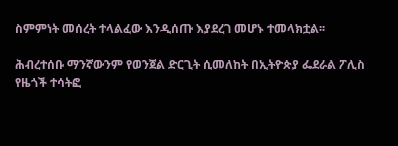ስምምነት መሰረት ተላልፈው እንዲሰጡ እያደረገ መሆኑ ተመላክቷል፡፡

ሕብረተሰቡ ማንኛውንም የወንጀል ድርጊት ሲመለከት በኢትዮጵያ ፌደራል ፖሊስ የዜጎች ተሳትፎ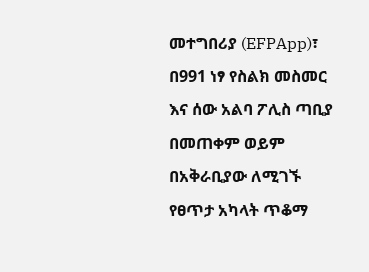መተግበሪያ (EFPApp)፣ በ991 ነፃ የስልክ መስመር እና ሰው አልባ ፖሊስ ጣቢያ በመጠቀም ወይም በአቅራቢያው ለሚገኙ የፀጥታ አካላት ጥቆማ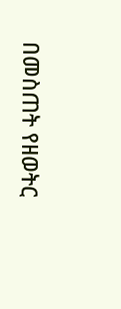በመስጠት የዘወትር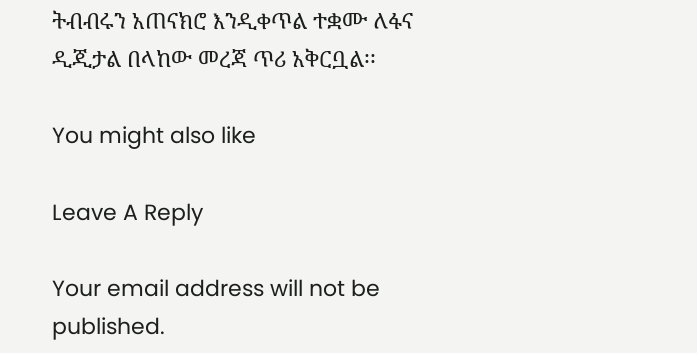ትብብሩን አጠናክሮ እንዲቀጥል ተቋሙ ለፋና ዲጂታል በላከው መረጃ ጥሪ አቅርቧል፡፡

You might also like

Leave A Reply

Your email address will not be published.